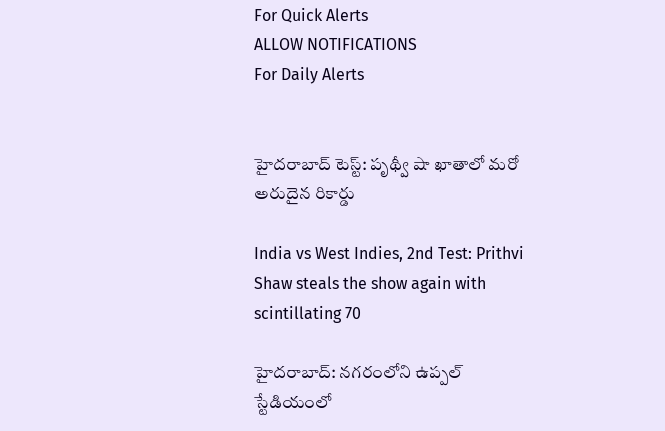For Quick Alerts
ALLOW NOTIFICATIONS
For Daily Alerts


హైదరాబాద్ టెస్ట్: పృథ్వీ షా ఖాతాలో మరో అరుదైన రికార్డు

India vs West Indies, 2nd Test: Prithvi Shaw steals the show again with scintillating 70

హైదరాబాద్: నగరంలోని ఉప్పల్ స్టేడియంలో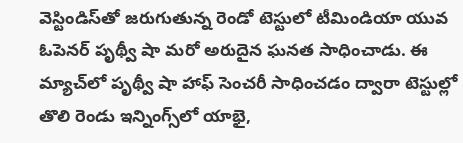వెస్టిండిస్‌తో జరుగుతున్న రెండో టెస్టులో టీమిండియా యువ ఓపెనర్ పృథ్వీ షా మరో అరుదైన ఘనత సాధించాడు. ఈ మ్యాచ్‌లో పృథ్వీ షా హాఫ్ సెంచరీ సాధించడం ద్వారా టెస్టుల్లో తొలి రెండు ఇన్నింగ్స్‌లో యాభై,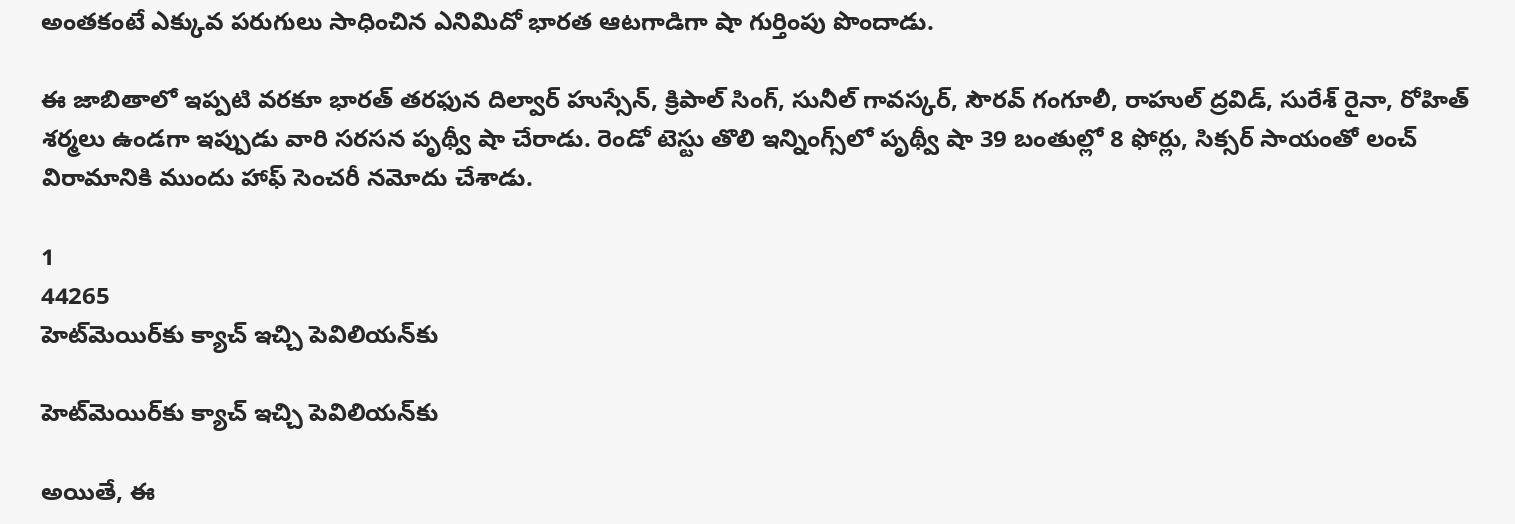అంతకంటే ఎక్కువ పరుగులు సాధించిన ఎనిమిదో భారత ఆటగాడిగా షా గుర్తింపు పొందాడు.

ఈ జాబితాలో ఇప్పటి వరకూ భారత్‌ తరఫున దిల్వార్‌ హుస్సేన్‌, క్రిపాల్‌ సింగ్‌, సునీల్‌ గావస‍్కర్‌, సౌరవ్‌ గంగూలీ, రాహుల్‌ ద్రవిడ్‌, సురేశ్‌ రైనా, రోహిత్‌ శర్మలు ఉండగా ఇప‍్పుడు వారి సరసన పృథ్వీ షా చేరాడు. రెండో టెస్టు తొలి ఇన్నింగ్స్‌లో పృథ్వీ షా 39 బంతుల్లో 8 ఫోర్లు, సిక్సర్‌ సాయంతో లంచ్ విరామానికి ముందు హాఫ్‌ సెంచరీ నమోదు చేశాడు.

1
44265
హెట్‌మెయిర్‌కు క్యాచ్‌ ఇచ్చి పెవిలియన్‌‌కు

హెట్‌మెయిర్‌కు క్యాచ్‌ ఇచ్చి పెవిలియన్‌‌కు

అయితే, ఈ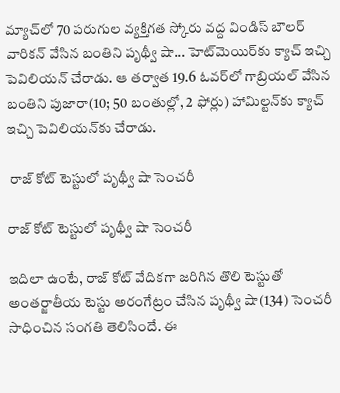మ్యాచ్‌లో 70 పరుగుల వ్యక్తిగత స్కోరు వద్ద విండిస్ బౌలర్ వారికన్‌ వేసిన బంతిని పృథ్వీ షా... హెట్‌మెయిర్‌కు క్యాచ్‌ ఇచ్చి పెవిలియన్‌ చేరాడు. ఆ తర్వాత 19.6 ఓవర్‌లో గాబ్రియల్ వేసిన బంతిని పుజారా(10; 50 బంతుల్లో, 2 ఫోర్లు) హామిల్టన్‌కు క్యాచ్‌ ఇచ్చి పెవిలియన్‌కు చేరాడు.

 రాజ్ కోట్ టెస్టులో పృథ్వీ షా సెంచరీ

రాజ్ కోట్ టెస్టులో పృథ్వీ షా సెంచరీ

ఇదిలా ఉంటే, రాజ్ కోట్ వేదికగా జరిగిన తొలి టెస్టుతో అంతర్జాతీయ టెస్టు అరంగేట్రం చేసిన పృథ్వీ షా(134) సెంచరీ సాధించిన సంగతి తెలిసిందే. ఈ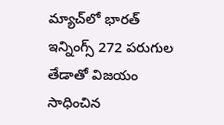మ్యాచ్‌లో భారత్ ఇన్నింగ్స్‌ 272 పరుగుల తేడాతో విజయం సాధించిన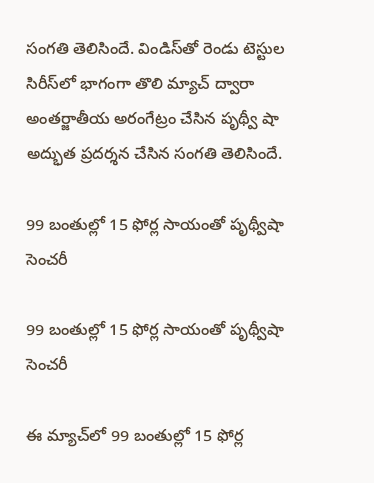సంగతి తెలిసిందే. విండిస్‌తో రెండు టెస్టుల సిరీస్‌లో భాగంగా తొలి మ్యాచ్‌ ద్వారా అంతర్జాతీయ అరంగేట్రం చేసిన పృథ్వీ షా అద్భుత ప్రదర్శన చేసిన సంగతి తెలిసిందే.

99 బంతుల్లో 15 ఫోర్ల సాయంతో పృథ్వీషా సెంచరీ

99 బంతుల్లో 15 ఫోర్ల సాయంతో పృథ్వీషా సెంచరీ

ఈ మ్యాచ్‌లో 99 బంతుల్లో 15 ఫోర్ల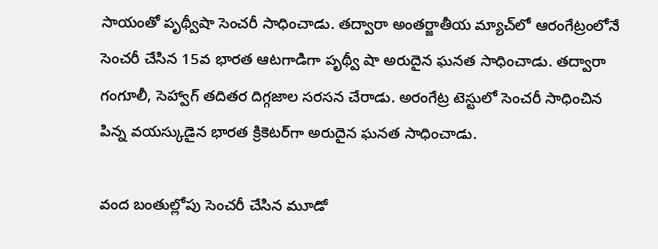సాయంతో పృథ్వీషా సెంచరీ సాధించాడు. తద్వారా అంతర్జాతీయ మ్యాచ్‌లో ఆరంగేట్రంలోనే సెంచరీ చేసిన 15వ భారత ఆటగాడిగా పృథ్వీ షా అరుదైన ఘనత సాధించాడు. తద్వారా గంగూలీ, సెహ్వాగ్‌ తదితర దిగ్గజాల సరసన చేరాడు. అరంగేట్ర టెస్టులో సెంచరీ సాధించిన పిన్న వయస్కుడైన భారత క్రికెటర్‌గా అరుదైన ఘనత సాధించాడు.

వంద బంతుల్లోపు సెంచరీ చేసిన మూడో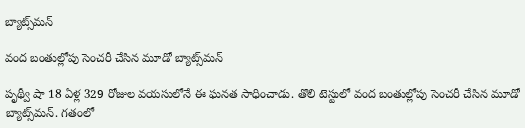బ్యాట్స్‌మన్

వంద బంతుల్లోపు సెంచరీ చేసిన మూడో బ్యాట్స్‌మన్

పృథ్వీ షా 18 ఏళ్ల 329 రోజుల వయసులోనే ఈ ఘనత సాధించాడు. తొలి టెస్టులో వంద బంతుల్లోపు సెంచరీ చేసిన మూడో బ్యాట్స్‌మన్. గతంలో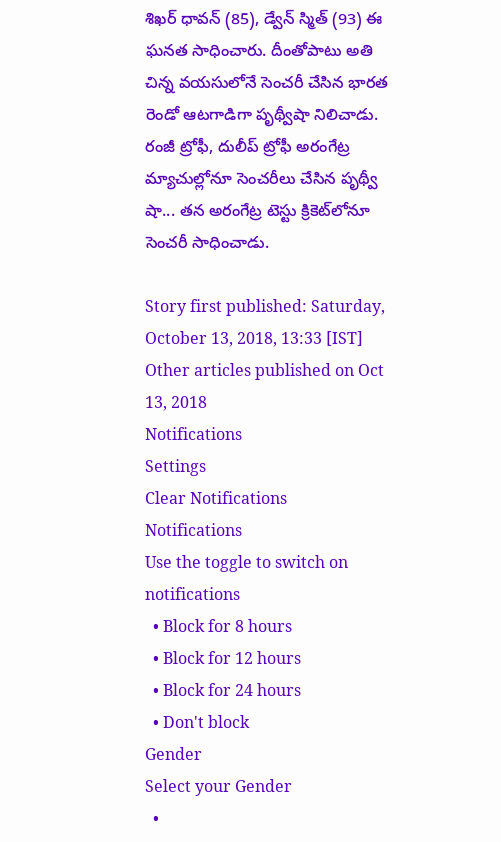శిఖర్ ధావన్ (85), డ్వేన్ స్మిత్ (93) ఈ ఘనత సాధించారు. దీంతోపాటు అతి చిన్న వయసులోనే సెంచరీ చేసిన భారత రెండో ఆటగాడిగా పృథ్వీషా నిలిచాడు. రంజీ ట్రోఫీ, దులీప్ ట్రోఫీ అరంగేట్ర మ్యాచుల్లోనూ సెంచరీలు చేసిన పృథ్వీ షా... తన అరంగేట్ర టెస్టు క్రికెట్‌లోనూ సెంచరీ సాధించాడు.

Story first published: Saturday, October 13, 2018, 13:33 [IST]
Other articles published on Oct 13, 2018
Notifications
Settings
Clear Notifications
Notifications
Use the toggle to switch on notifications
  • Block for 8 hours
  • Block for 12 hours
  • Block for 24 hours
  • Don't block
Gender
Select your Gender
  •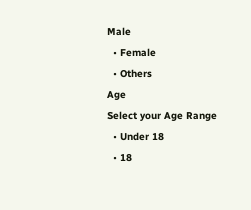Male
  • Female
  • Others
Age
Select your Age Range
  • Under 18
  • 18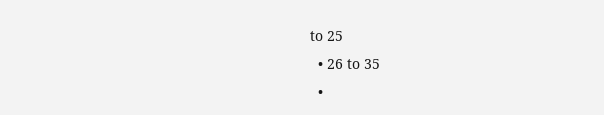to 25
  • 26 to 35
  •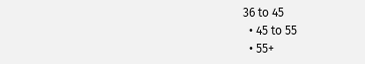36 to 45
  • 45 to 55
  • 55+